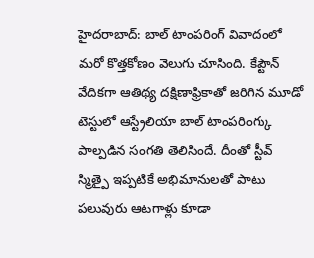హైదరాబాద్: బాల్ టాంపరింగ్ వివాదంలో మరో కొత్తకోణం వెలుగు చూసింది. కేప్టౌన్ వేదికగా ఆతిథ్య దక్షిణాఫ్రికాతో జరిగిన మూడో టెస్టులో ఆస్ట్రేలియా బాల్ టాంపరింగ్కు పాల్పడిన సంగతి తెలిసిందే. దీంతో స్టీవ్ స్మిత్పై ఇప్పటికే అభిమానులతో పాటు పలువురు ఆటగాళ్లు కూడా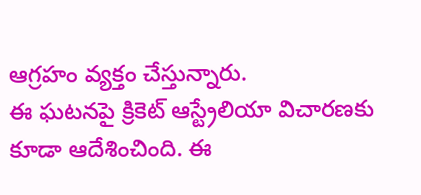ఆగ్రహం వ్యక్తం చేస్తున్నారు.
ఈ ఘటనపై క్రికెట్ ఆస్ట్రేలియా విచారణకు కూడా ఆదేశించింది. ఈ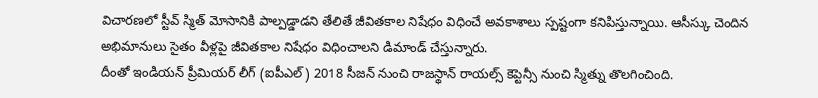విచారణలో స్టీవ్ స్మిత్ మోసానికి పాల్పడ్డాడని తేలితే జీవితకాల నిషేధం విధించే అవకాశాలు స్పష్టంగా కనిపిస్తున్నాయి. ఆసీస్కు చెందిన అభిమానులు సైతం వీళ్లపై జీవితకాల నిషేధం విధించాలని డిమాండ్ చేస్తున్నారు.
దీంతో ఇండియన్ ప్రీమియర్ లీగ్ (ఐపీఎల్) 2018 సీజన్ నుంచి రాజస్థాన్ రాయల్స్ కెప్టెన్సీ నుంచి స్మిత్ను తొలగించింది.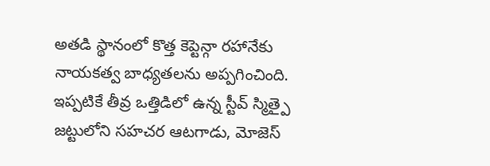అతడి స్థానంలో కొత్త కెప్టెన్గా రహానేకు నాయకత్వ బాధ్యతలను అప్పగించింది. ఇప్పటికే తీవ్ర ఒత్తిడిలో ఉన్న స్టీవ్ స్మిత్పై జట్టులోని సహచర ఆటగాడు, మోజెస్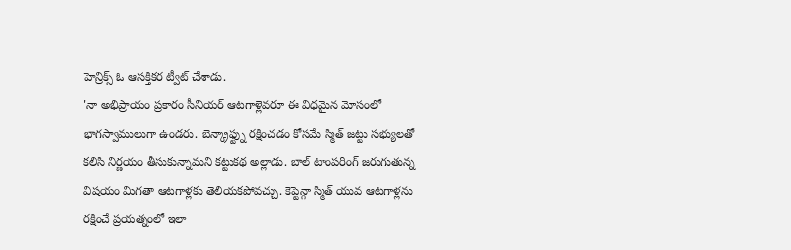హెన్రిక్స్ ఓ ఆసక్తికర ట్వీట్ చేశాడు.
'నా అభిప్రాయం ప్రకారం సీనియర్ ఆటగాళ్లెవరూ ఈ విధమైన మోసంలో భాగస్వాములుగా ఉండరు. బెన్క్రాఫ్ట్ను రక్షించడం కోసమే స్మిత్ జట్టు సభ్యులతో కలిసి నిర్ణయం తీసుకున్నామని కట్టుకథ అల్లాడు. బాల్ టాంపరింగ్ జరుగుతున్న విషయం మిగతా ఆటగాళ్లకు తెలియకపోవచ్చు. కెప్టెన్గా స్మిత్ యువ ఆటగాళ్లను రక్షించే ప్రయత్నంలో ఇలా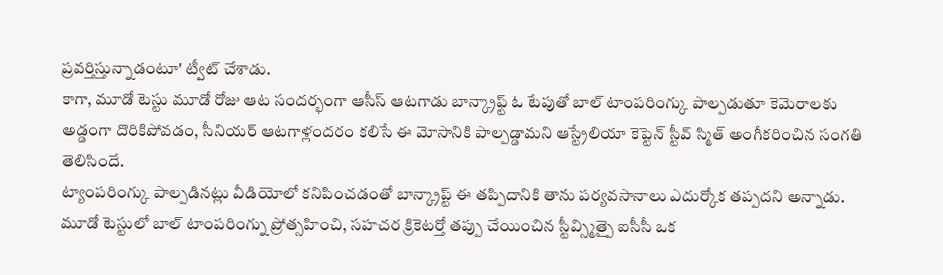ప్రవర్తిస్తున్నాడంటూ' ట్వీట్ చేశాడు.
కాగా, మూడో టెస్టు మూడో రోజు ఆట సందర్భంగా ఆసీస్ ఆటగాడు బాన్క్రాఫ్ట్ ఓ టేపుతో బాల్ టాంపరింగ్కు పాల్పడుతూ కెమెరాలకు అడ్డంగా దొరికిపోవడం, సీనియర్ ఆటగాళ్లందరం కలిసే ఈ మోసానికి పాల్పడ్డామని ఆస్ట్రేలియా కెప్టెన్ స్టీవ్ స్మిత్ అంగీకరించిన సంగతి తెలిసిందే.
ట్యాంపరింగ్కు పాల్పడినట్లు వీడియోలో కనిపించడంతో బాన్క్రాప్ట్ ఈ తప్పిదానికి తాను పర్యవసానాలు ఎదుర్కోక తప్పదని అన్నాడు. మూడో టెస్టులో బాల్ టాంపరింగ్ను ప్రోత్సహించి, సహచర క్రికెటర్తో తప్పు చేయించిన స్టీవ్స్మిత్పై ఐసీసీ ఒక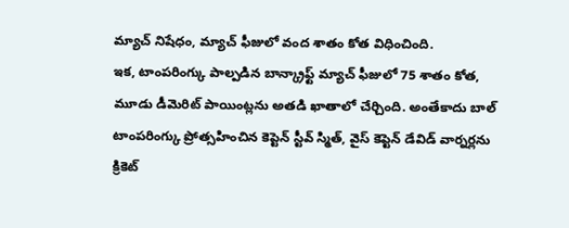మ్యాచ్ నిషేధం, మ్యాచ్ ఫీజులో వంద శాతం కోత విధించింది.
ఇక, టాంపరింగ్కు పాల్పడిన బాన్క్రాఫ్ట్ మ్యాచ్ ఫీజులో 75 శాతం కోత, మూడు డీమెరిట్ పాయింట్లను అతడి ఖాతాలో చేర్చింది. అంతేకాదు బాల్ టాంపరింగ్కు ప్రోత్సహించిన కెప్టెన్ స్టీవ్ స్మిత్, వైస్ కెప్టెన్ డేవిడ్ వార్నర్లను క్రికెట్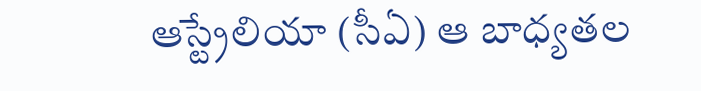ఆస్ట్రేలియా (సీఏ) ఆ బాధ్యతల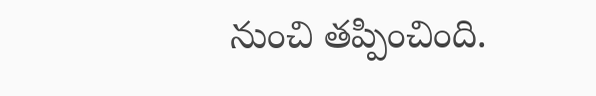నుంచి తప్పించింది.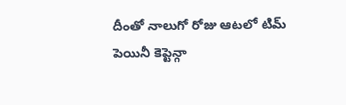దీంతో నాలుగో రోజు ఆటలో టిమ్ పెయినీ కెప్టెన్గా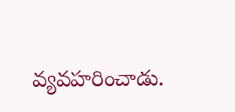వ్యవహరించాడు.